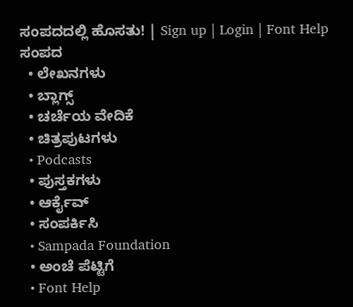ಸಂಪದದಲ್ಲಿ ಹೊಸತು! | Sign up | Login | Font Help
ಸಂಪದ
  • ಲೇಖನಗಳು
  • ಬ್ಲಾಗ್ಸ್
  • ಚರ್ಚೆಯ ವೇದಿಕೆ
  • ಚಿತ್ರಪುಟಗಳು
  • Podcasts
  • ಪುಸ್ತಕಗಳು
  • ಆರ್ಕೈವ್
  • ಸಂಪರ್ಕಿಸಿ
  • Sampada Foundation
  • ಅಂಚೆ ಪೆಟ್ಟಿಗೆ
  • Font Help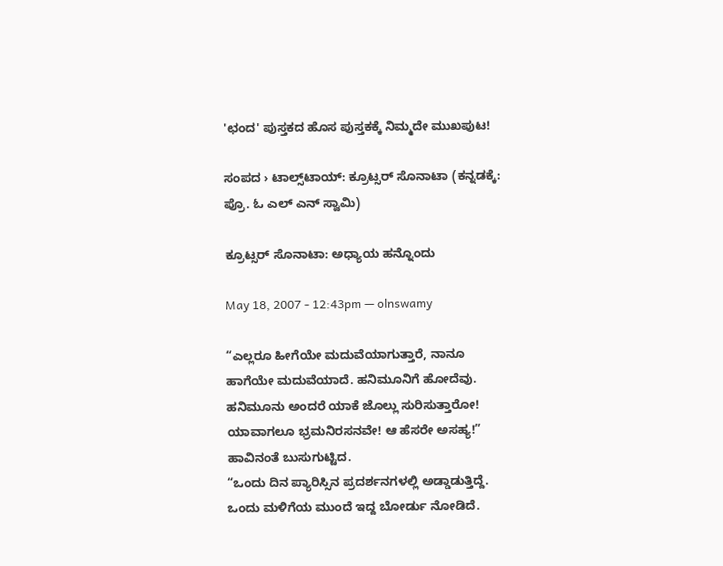'ಛಂದ' ಪುಸ್ತಕದ ಹೊಸ ಪುಸ್ತಕಕ್ಕೆ ನಿಮ್ಮದೇ ಮುಖಪುಟ!

ಸಂಪದ › ಟಾಲ್ಸ್‌ಟಾಯ್: ಕ್ರೂಟ್ಸರ್ ಸೊನಾಟಾ (ಕನ್ನಡಕ್ಕೆ: ಪ್ರೊ. ಓ ಎಲ್ ಎನ್ ಸ್ವಾಮಿ)

ಕ್ರೂಟ್ಸರ್ ಸೊನಾಟಾ: ಅಧ್ಯಾಯ ಹನ್ನೊಂದು

May 18, 2007 - 12:43pm — olnswamy

“ಎಲ್ಲರೂ ಹೀಗೆಯೇ ಮದುವೆಯಾಗುತ್ತಾರೆ, ನಾನೂ ಹಾಗೆಯೇ ಮದುವೆಯಾದೆ. ಹನಿಮೂನಿಗೆ ಹೋದೆವು. ಹನಿಮೂನು ಅಂದರೆ ಯಾಕೆ ಜೊಲ್ಲು ಸುರಿಸುತ್ತಾರೋ! ಯಾವಾಗಲೂ ಭ್ರಮನಿರಸನವೇ! ಆ ಹೆಸರೇ ಅಸಹ್ಯ!” ಹಾವಿನಂತೆ ಬುಸುಗುಟ್ಟಿದ.
“ಒಂದು ದಿನ ಪ್ಯಾರಿಸ್ಸಿನ ಪ್ರದರ್ಶನಗಳಲ್ಲಿ ಅಡ್ಡಾಡುತ್ತಿದ್ದೆ. ಒಂದು ಮಳಿಗೆಯ ಮುಂದೆ ಇದ್ದ ಬೋರ್ಡು ನೋಡಿದೆ.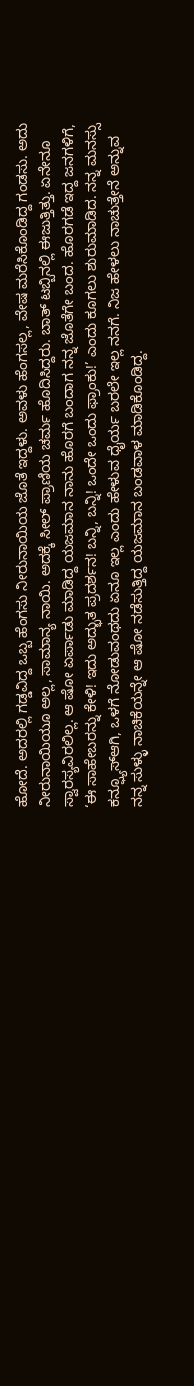ಹೋದೆ. ಅದರಲ್ಲಿ ಗಡ್ಡವಿದ್ದ ಒಬ್ಬ ಹೆಂಗಸು ನೀರುನಾಯಿಯ ಜೊತೆ ಇದ್ದಳು. ಅವಳು ಹೆಂಗಸಲ್ಲ, ವೇಷ ಮರೆಸಿಕೊಂಡಿದ್ದ ಗಂಡಸು. ಅದು ನೀರುನಾಯಿಯೂ ಅಲ್ಲ, ಸಾಮಾನ್ಯ ನಾಯಿ. ಅದಕ್ಕೆ ಸೀಲ್ ಪ್ರಾಣಿಯ ಚರ್ಮ ಹೊದಿಸಿದ್ದರು. ಬಾತ್ ಟಬ್ಬಿನಲ್ಲಿ ಈಜುತ್ತಿತ್ತು. ಏನೇನೂ ಸ್ವಾರಸ್ಯವಿರಲಿಲ್ಲ. ಆ ಷೋ ಏರ್ಪಾಡು ಮಾಡಿದ್ದ ಯಜಮಾನ ನಾನು ಹೊರಗೆ ಬಂದಾಗ ನನ್ನ ಜೊತೆಗೇ ಬಂದ. ಹೊರಗಡೆ ಇದ್ದ ಜನಗಳಿಗೆ, ‘ಈ ಸಾಹೇಬರನ್ನು ಕೇಳಿ! ಇದು ಅದ್ಭುತ ಪ್ರದರ್ಶನ! ಬನ್ನಿ, ಬನ್ನಿ! ಒಂದೇ ಒಂದು ಫ್ರಾಂಕು!’ ಎಂದು ಕೂಗಲು ಶುರುಮಾಡಿದ. ನನ್ನ ಮನಸ್ಸು ಕನ್ಫ್ಯೂಸ್‌ಆಗಿ, ಒಳಗೆ ನೋಡುವಂಥದು ಏನೂ ಇಲ್ಲ ಎಂದು ಹೇಳುವ ಧೈರ್ಯ ಬರಲೇ ಇಲ್ಲ ನನಗೆ. ನಿಜ ಹೇಳಲು ನಾಚುತ್ತೇನೆ ಅನ್ನುವ ನನ್ನ ಸುಳ್ಳು ನಾಚಿಕೆಯನ್ನೇ ಆ ಷೋ ನಡೆಸುತ್ತಿದ್ದ ಯಜಮಾನ ಬಂಡವಾಳ ಮಾಡಿಕೊಂಡಿದ್ದ.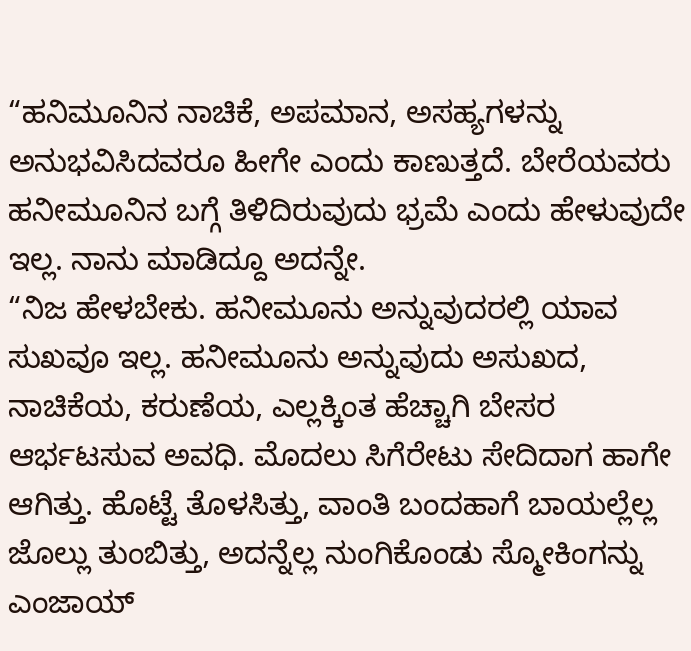“ಹನಿಮೂನಿನ ನಾಚಿಕೆ, ಅಪಮಾನ, ಅಸಹ್ಯಗಳನ್ನು ಅನುಭವಿಸಿದವರೂ ಹೀಗೇ ಎಂದು ಕಾಣುತ್ತದೆ. ಬೇರೆಯವರು ಹನೀಮೂನಿನ ಬಗ್ಗೆ ತಿಳಿದಿರುವುದು ಭ್ರಮೆ ಎಂದು ಹೇಳುವುದೇ ಇಲ್ಲ. ನಾನು ಮಾಡಿದ್ದೂ ಅದನ್ನೇ.
“ನಿಜ ಹೇಳಬೇಕು. ಹನೀಮೂನು ಅನ್ನುವುದರಲ್ಲಿ ಯಾವ ಸುಖವೂ ಇಲ್ಲ. ಹನೀಮೂನು ಅನ್ನುವುದು ಅಸುಖದ, ನಾಚಿಕೆಯ, ಕರುಣೆಯ, ಎಲ್ಲಕ್ಕಿಂತ ಹೆಚ್ಚಾಗಿ ಬೇಸರ ಆರ್ಭಟಸುವ ಅವಧಿ. ಮೊದಲು ಸಿಗೆರೇಟು ಸೇದಿದಾಗ ಹಾಗೇ ಆಗಿತ್ತು. ಹೊಟ್ಟೆ ತೊಳಸಿತ್ತು, ವಾಂತಿ ಬಂದಹಾಗೆ ಬಾಯಲ್ಲೆಲ್ಲ ಜೊಲ್ಲು ತುಂಬಿತ್ತು, ಅದನ್ನೆಲ್ಲ ನುಂಗಿಕೊಂಡು ಸ್ಮೋಕಿಂಗನ್ನು ಎಂಜಾಯ್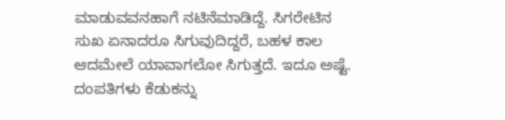ಮಾಡುವವನಹಾಗೆ ನಟಿನೆಮಾಡಿದ್ದೆ. ಸಿಗರೇಟಿನ ಸುಖ ಏನಾದರೂ ಸಿಗುವುದಿದ್ದರೆ, ಬಹಳ ಕಾಲ ಆದಮೇಲೆ ಯಾವಾಗಲೋ ಸಿಗುತ್ತದೆ. ಇದೂ ಅಷ್ಟೆ. ದಂಪತಿಗಳು ಕೆಡುಕನ್ನು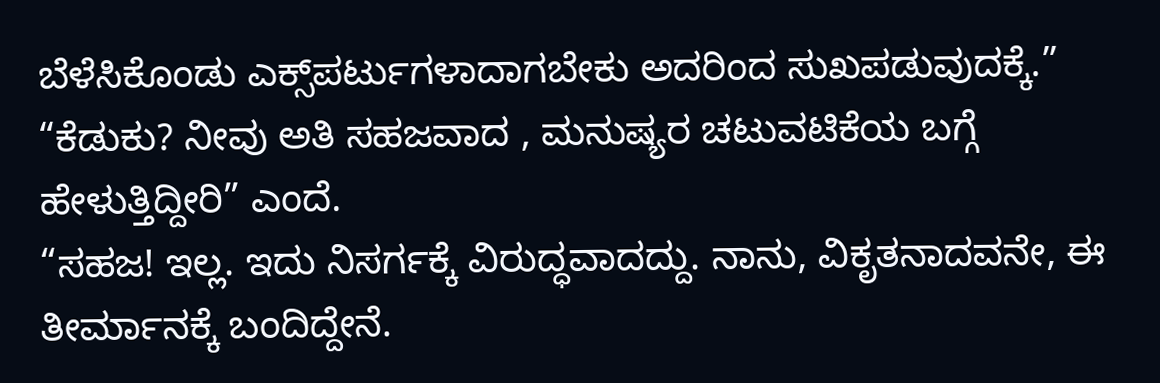ಬೆಳೆಸಿಕೊಂಡು ಎಕ್ಸ್‌ಪರ್ಟುಗಳಾದಾಗಬೇಕು ಅದರಿಂದ ಸುಖಪಡುವುದಕ್ಕೆ.”
“ಕೆಡುಕು? ನೀವು ಅತಿ ಸಹಜವಾದ , ಮನುಷ್ಯರ ಚಟುವಟಿಕೆಯ ಬಗ್ಗೆ ಹೇಳುತ್ತಿದ್ದೀರಿ” ಎಂದೆ.
“ಸಹಜ! ಇಲ್ಲ. ಇದು ನಿಸರ್ಗಕ್ಕೆ ವಿರುದ್ಧವಾದದ್ದು. ನಾನು, ವಿಕೃತನಾದವನೇ, ಈ ತೀರ್ಮಾನಕ್ಕೆ ಬಂದಿದ್ದೇನೆ.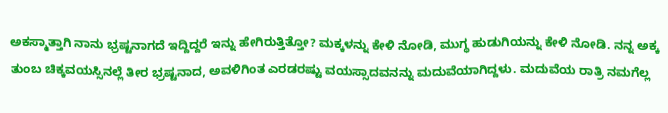ಅಕಸ್ಮಾತ್ತಾಗಿ ನಾನು ಭ್ರಷ್ಟನಾಗದೆ ಇದ್ದಿದ್ದರೆ ಇನ್ನು ಹೇಗಿರುತ್ತಿತ್ತೋ? ಮಕ್ಕಳನ್ನು ಕೇಳಿ ನೋಡಿ, ಮುಗ್ಧ ಹುಡುಗಿಯನ್ನು ಕೇಳಿ ನೋಡಿ. ನನ್ನ ಅಕ್ಕ ತುಂಬ ಚಿಕ್ಕವಯಸ್ಸಿನಲ್ಲೆ ತೀರ ಭ್ರಷ್ಟನಾದ, ಅವಳಿಗಿಂತ ಎರಡರಷ್ಟು ವಯಸ್ಸಾದವನನ್ನು ಮದುವೆಯಾಗಿದ್ದಳು. ಮದುವೆಯ ರಾತ್ರಿ ನಮಗೆಲ್ಲ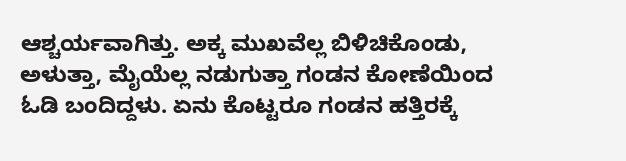ಆಶ್ಚರ್ಯವಾಗಿತ್ತು. ಅಕ್ಕ ಮುಖವೆಲ್ಲ ಬಿಳಿಚಿಕೊಂಡು, ಅಳುತ್ತಾ, ಮೈಯೆಲ್ಲ ನಡುಗುತ್ತಾ ಗಂಡನ ಕೋಣೆಯಿಂದ ಓಡಿ ಬಂದಿದ್ದಳು. ಏನು ಕೊಟ್ಟರೂ ಗಂಡನ ಹತ್ತಿರಕ್ಕೆ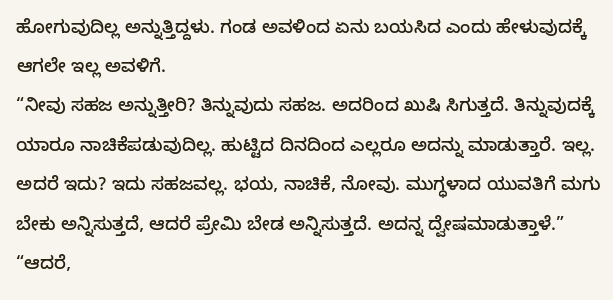ಹೋಗುವುದಿಲ್ಲ ಅನ್ನುತ್ತಿದ್ದಳು. ಗಂಡ ಅವಳಿಂದ ಏನು ಬಯಸಿದ ಎಂದು ಹೇಳುವುದಕ್ಕೆ ಆಗಲೇ ಇಲ್ಲ ಅವಳಿಗೆ.
“ನೀವು ಸಹಜ ಅನ್ನುತ್ತೀರಿ? ತಿನ್ನುವುದು ಸಹಜ. ಅದರಿಂದ ಖುಷಿ ಸಿಗುತ್ತದೆ. ತಿನ್ನುವುದಕ್ಕೆ ಯಾರೂ ನಾಚಿಕೆಪಡುವುದಿಲ್ಲ. ಹುಟ್ಟಿದ ದಿನದಿಂದ ಎಲ್ಲರೂ ಅದನ್ನು ಮಾಡುತ್ತಾರೆ. ಇಲ್ಲ. ಅದರೆ ಇದು? ಇದು ಸಹಜವಲ್ಲ. ಭಯ, ನಾಚಿಕೆ, ನೋವು. ಮುಗ್ಧಳಾದ ಯುವತಿಗೆ ಮಗು ಬೇಕು ಅನ್ನಿಸುತ್ತದೆ, ಆದರೆ ಪ್ರೇಮಿ ಬೇಡ ಅನ್ನಿಸುತ್ತದೆ. ಅದನ್ನ ದ್ವೇಷಮಾಡುತ್ತಾಳೆ.”
“ಆದರೆ,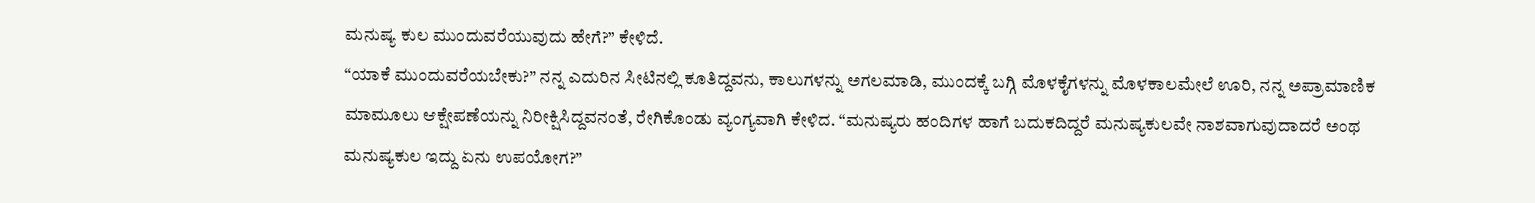ಮನುಷ್ಯ ಕುಲ ಮುಂದುವರೆಯುವುದು ಹೇಗೆ?” ಕೇಳಿದೆ.
“ಯಾಕೆ ಮುಂದುವರೆಯಬೇಕು?” ನನ್ನ ಎದುರಿನ ಸೀಟಿನಲ್ಲಿ ಕೂತಿದ್ದವನು, ಕಾಲುಗಳನ್ನು ಅಗಲಮಾಡಿ, ಮುಂದಕ್ಕೆ ಬಗ್ಗಿ ಮೊಳಕೈಗಳನ್ನು ಮೊಳಕಾಲಮೇಲೆ ಊರಿ, ನನ್ನ ಅಪ್ರಾಮಾಣಿಕ ಮಾಮೂಲು ಆಕ್ಷೇಪಣೆಯನ್ನು ನಿರೀಕ್ಷಿಸಿದ್ದವನಂತೆ, ರೇಗಿಕೊಂಡು ವ್ಯಂಗ್ಯವಾಗಿ ಕೇಳಿದ. “ಮನುಷ್ಯರು ಹಂದಿಗಳ ಹಾಗೆ ಬದುಕದಿದ್ದರೆ ಮನುಷ್ಯಕುಲವೇ ನಾಶವಾಗುವುದಾದರೆ ಅಂಥ ಮನುಷ್ಯಕುಲ ಇದ್ದು ಏನು ಉಪಯೋಗ?”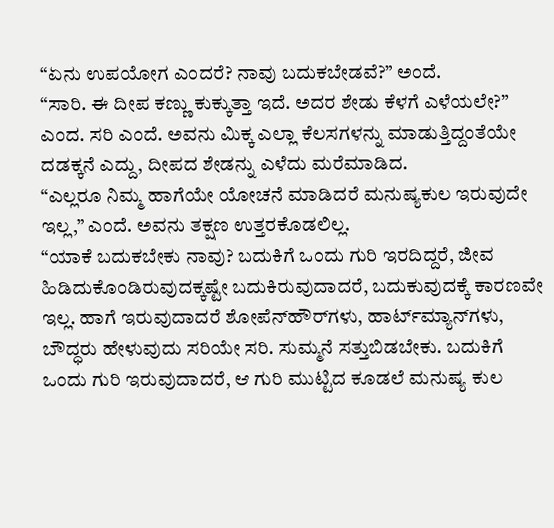“ಏನು ಉಪಯೋಗ ಎಂದರೆ? ನಾವು ಬದುಕಬೇಡವೆ?” ಅಂದೆ.
“ಸಾರಿ. ಈ ದೀಪ ಕಣ್ಣು ಕುಕ್ಕುತ್ತಾ ಇದೆ. ಅದರ ಶೇಡು ಕೆಳಗೆ ಎಳೆಯಲೇ?” ಎಂದ. ಸರಿ ಎಂದೆ. ಅವನು ಮಿಕ್ಕ ಎಲ್ಲಾ ಕೆಲಸಗಳನ್ನು ಮಾಡುತ್ತಿದ್ದಂತೆಯೇ ದಡಕ್ಕನೆ ಎದ್ದು, ದೀಪದ ಶೇಡನ್ನು ಎಳೆದು ಮರೆಮಾಡಿದ.
“ಎಲ್ಲರೂ ನಿಮ್ಮ ಹಾಗೆಯೇ ಯೋಚನೆ ಮಾಡಿದರೆ ಮನುಷ್ಯಕುಲ ಇರುವುದೇ ಇಲ್ಲ,” ಎಂದೆ. ಅವನು ತಕ್ಷಣ ಉತ್ತರಕೊಡಲಿಲ್ಲ.
“ಯಾಕೆ ಬದುಕಬೇಕು ನಾವು? ಬದುಕಿಗೆ ಒಂದು ಗುರಿ ಇರದಿದ್ದರೆ, ಜೀವ ಹಿಡಿದುಕೊಂಡಿರುವುದಕ್ಕಷ್ಟೇ ಬದುಕಿರುವುದಾದರೆ, ಬದುಕುವುದಕ್ಕೆ ಕಾರಣವೇ ಇಲ್ಲ. ಹಾಗೆ ಇರುವುದಾದರೆ ಶೋಪೆನ್‌ಹೌರ್‌ಗಳು, ಹಾರ್ಟ್‌ಮ್ಯಾನ್‌ಗಳು, ಬೌದ್ಧರು ಹೇಳುವುದು ಸರಿಯೇ ಸರಿ. ಸುಮ್ಮನೆ ಸತ್ತುಬಿಡಬೇಕು. ಬದುಕಿಗೆ ಒಂದು ಗುರಿ ಇರುವುದಾದರೆ, ಆ ಗುರಿ ಮುಟ್ಟಿದ ಕೂಡಲೆ ಮನುಷ್ಯ ಕುಲ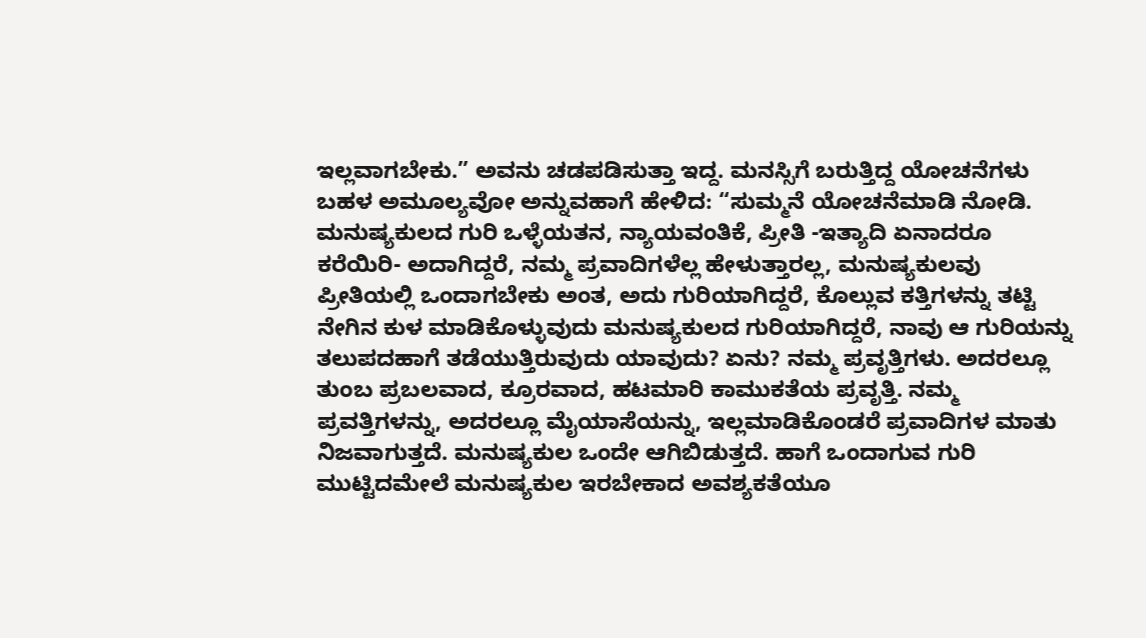ಇಲ್ಲವಾಗಬೇಕು.” ಅವನು ಚಡಪಡಿಸುತ್ತಾ ಇದ್ದ. ಮನಸ್ಸಿಗೆ ಬರುತ್ತಿದ್ದ ಯೋಚನೆಗಳು ಬಹಳ ಅಮೂಲ್ಯವೋ ಅನ್ನುವಹಾಗೆ ಹೇಳಿದ: “ಸುಮ್ಮನೆ ಯೋಚನೆಮಾಡಿ ನೋಡಿ. ಮನುಷ್ಯಕುಲದ ಗುರಿ ಒಳ್ಳೆಯತನ, ನ್ಯಾಯವಂತಿಕೆ, ಪ್ರೀತಿ -ಇತ್ಯಾದಿ ಏನಾದರೂ ಕರೆಯಿರಿ- ಅದಾಗಿದ್ದರೆ, ನಮ್ಮ ಪ್ರವಾದಿಗಳೆಲ್ಲ ಹೇಳುತ್ತಾರಲ್ಲ, ಮನುಷ್ಯಕುಲವು ಪ್ರೀತಿಯಲ್ಲಿ ಒಂದಾಗಬೇಕು ಅಂತ, ಅದು ಗುರಿಯಾಗಿದ್ದರೆ, ಕೊಲ್ಲುವ ಕತ್ತಿಗಳನ್ನು ತಟ್ಟಿ ನೇಗಿನ ಕುಳ ಮಾಡಿಕೊಳ್ಳುವುದು ಮನುಷ್ಯಕುಲದ ಗುರಿಯಾಗಿದ್ದರೆ, ನಾವು ಆ ಗುರಿಯನ್ನು ತಲುಪದಹಾಗೆ ತಡೆಯುತ್ತಿರುವುದು ಯಾವುದು? ಏನು? ನಮ್ಮ ಪ್ರವೃತ್ತಿಗಳು. ಅದರಲ್ಲೂ ತುಂಬ ಪ್ರಬಲವಾದ, ಕ್ರೂರವಾದ, ಹಟಮಾರಿ ಕಾಮುಕತೆಯ ಪ್ರವೃತ್ತಿ. ನಮ್ಮ ಪ್ರವತ್ತಿಗಳನ್ನು, ಅದರಲ್ಲೂ ಮೈಯಾಸೆಯನ್ನು, ಇಲ್ಲಮಾಡಿಕೊಂಡರೆ ಪ್ರವಾದಿಗಳ ಮಾತು ನಿಜವಾಗುತ್ತದೆ. ಮನುಷ್ಯಕುಲ ಒಂದೇ ಆಗಿಬಿಡುತ್ತದೆ. ಹಾಗೆ ಒಂದಾಗುವ ಗುರಿ ಮುಟ್ಟಿದಮೇಲೆ ಮನುಷ್ಯಕುಲ ಇರಬೇಕಾದ ಅವಶ್ಯಕತೆಯೂ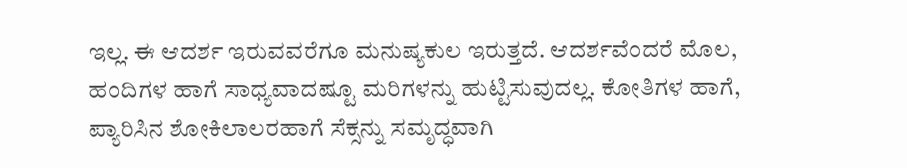ಇಲ್ಲ. ಈ ಆದರ್ಶ ಇರುವವರೆಗೂ ಮನುಷ್ಯಕುಲ ಇರುತ್ತದೆ. ಆದರ್ಶವೆಂದರೆ ಮೊಲ, ಹಂದಿಗಳ ಹಾಗೆ ಸಾಧ್ಯವಾದಷ್ಟೂ ಮರಿಗಳನ್ನು ಹುಟ್ಟಿಸುವುದಲ್ಲ. ಕೋತಿಗಳ ಹಾಗೆ, ಪ್ಯಾರಿಸಿನ ಶೋಕಿಲಾಲರಹಾಗೆ ಸೆಕ್ಸನ್ನು ಸಮೃದ್ಧವಾಗಿ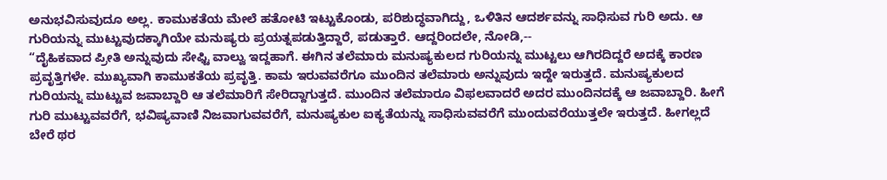ಅನುಭವಿಸುವುದೂ ಅಲ್ಲ. ಕಾಮುಕತೆಯ ಮೇಲೆ ಹತೋಟಿ ಇಟ್ಟುಕೊಂಡು, ಪರಿಶುದ್ಧವಾಗಿದ್ದು, ಒಳಿತಿನ ಆದರ್ಶವನ್ನು ಸಾಧಿಸುವ ಗುರಿ ಅದು. ಆ ಗುರಿಯನ್ನು ಮುಟ್ಟುವುದಕ್ಕಾಗಿಯೇ ಮನುಷ್ಯರು ಪ್ರಯತ್ನಪಡುತ್ತಿದ್ದಾರೆ, ಪಡುತ್ತಾರೆ. ಆದ್ದರಿಂದಲೇ, ನೋಡಿ,--
“ದೈಹಿಕವಾದ ಪ್ರೀತಿ ಅನ್ನುವುದು ಸೇಫ್ಟಿ ವಾಲ್ವು ಇದ್ದಹಾಗೆ. ಈಗಿನ ತಲೆಮಾರು ಮನುಷ್ಯಕುಲದ ಗುರಿಯನ್ನು ಮುಟ್ಟಲು ಆಗಿರದಿದ್ದರೆ ಅದಕ್ಕೆ ಕಾರಣ ಪ್ರವೃತ್ತಿಗಳೇ. ಮುಖ್ಯವಾಗಿ ಕಾಮುಕತೆಯ ಪ್ರವೃತ್ತಿ. ಕಾಮ ಇರುವವರೆಗೂ ಮುಂದಿನ ತಲೆಮಾರು ಅನ್ನುವುದು ಇದ್ದೇ ಇರುತ್ತದೆ. ಮನುಷ್ಯಕುಲದ ಗುರಿಯನ್ನು ಮುಟ್ಟುವ ಜವಾಬ್ದಾರಿ ಆ ತಲೆಮಾರಿಗೆ ಸೇರಿದ್ದಾಗುತ್ತದೆ. ಮುಂದಿನ ತಲೆಮಾರೂ ವಿಫಲವಾದರೆ ಅದರ ಮುಂದಿನದಕ್ಕೆ ಆ ಜವಾಬ್ದಾರಿ. ಹೀಗೆ ಗುರಿ ಮುಟ್ಟುವವರೆಗೆ, ಭವಿಷ್ಯವಾಣಿ ನಿಜವಾಗುವವರೆಗೆ, ಮನುಷ್ಯಕುಲ ಐಕ್ಯತೆಯನ್ನು ಸಾಧಿಸುವವರೆಗೆ ಮುಂದುವರೆಯುತ್ತಲೇ ಇರುತ್ತದೆ. ಹೀಗಲ್ಲದೆ ಬೇರೆ ಥರ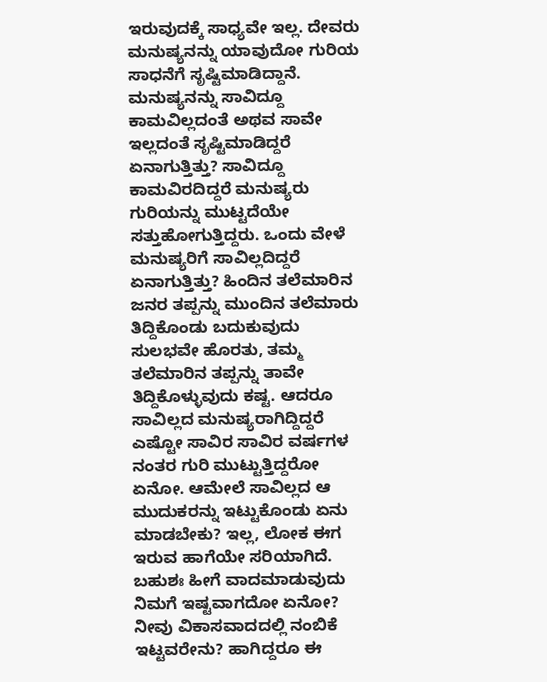ಇರುವುದಕ್ಕೆ ಸಾಧ್ಯವೇ ಇಲ್ಲ. ದೇವರು ಮನುಷ್ಯನನ್ನು ಯಾವುದೋ ಗುರಿಯ ಸಾಧನೆಗೆ ಸೃಷ್ಟಿಮಾಡಿದ್ದಾನೆ. ಮನುಷ್ಯನನ್ನು ಸಾವಿದ್ದೂ ಕಾಮವಿಲ್ಲದಂತೆ ಅಥವ ಸಾವೇ ಇಲ್ಲದಂತೆ ಸೃಷ್ಟಿಮಾಡಿದ್ದರೆ ಏನಾಗುತ್ತಿತ್ತು? ಸಾವಿದ್ದೂ ಕಾಮವಿರದಿದ್ದರೆ ಮನುಷ್ಯರು ಗುರಿಯನ್ನು ಮುಟ್ಟದೆಯೇ ಸತ್ತುಹೋಗುತ್ತಿದ್ದರು. ಒಂದು ವೇಳೆ ಮನುಷ್ಯರಿಗೆ ಸಾವಿಲ್ಲದಿದ್ದರೆ ಏನಾಗುತ್ತಿತ್ತು? ಹಿಂದಿನ ತಲೆಮಾರಿನ ಜನರ ತಪ್ಪನ್ನು ಮುಂದಿನ ತಲೆಮಾರು ತಿದ್ದಿಕೊಂಡು ಬದುಕುವುದು ಸುಲಭವೇ ಹೊರತು, ತಮ್ಮ ತಲೆಮಾರಿನ ತಪ್ಪನ್ನು ತಾವೇ ತಿದ್ದಿಕೊಳ್ಳುವುದು ಕಷ್ಟ. ಆದರೂ ಸಾವಿಲ್ಲದ ಮನುಷ್ಯರಾಗಿದ್ದಿದ್ದರೆ ಎಷ್ಟೋ ಸಾವಿರ ಸಾವಿರ ವರ್ಷಗಳ ನಂತರ ಗುರಿ ಮುಟ್ಟುತ್ತಿದ್ದರೋ ಏನೋ. ಆಮೇಲೆ ಸಾವಿಲ್ಲದ ಆ ಮುದುಕರನ್ನು ಇಟ್ಟುಕೊಂಡು ಏನು ಮಾಡಬೇಕು? ಇಲ್ಲ, ಲೋಕ ಈಗ ಇರುವ ಹಾಗೆಯೇ ಸರಿಯಾಗಿದೆ. ಬಹುಶಃ ಹೀಗೆ ವಾದಮಾಡುವುದು ನಿಮಗೆ ಇಷ್ಟವಾಗದೋ ಏನೋ? ನೀವು ವಿಕಾಸವಾದದಲ್ಲಿ ನಂಬಿಕೆ ಇಟ್ಟವರೇನು? ಹಾಗಿದ್ದರೂ ಈ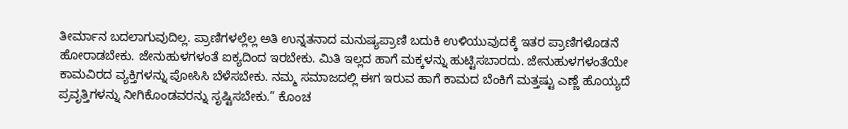ತೀರ್ಮಾನ ಬದಲಾಗುವುದಿಲ್ಲ. ಪ್ರಾಣಿಗಳಲ್ಲೆಲ್ಲ ಅತಿ ಉನ್ನತನಾದ ಮನುಷ್ಯಪ್ರಾಣಿ ಬದುಕಿ ಉಳಿಯುವುದಕ್ಕೆ ಇತರ ಪ್ರಾಣಿಗಳೊಡನೆ ಹೋರಾಡಬೇಕು. ಜೇನುಹುಳಗಳಂತೆ ಐಕ್ಯದಿಂದ ಇರಬೇಕು. ಮಿತಿ ಇಲ್ಲದ ಹಾಗೆ ಮಕ್ಕಳನ್ನು ಹುಟ್ಟಿಸಬಾರದು. ಜೇನುಹುಳಗಳಂತೆಯೇ ಕಾಮವಿರದ ವ್ಯಕ್ತಿಗಳನ್ನು ಪೋಸಿಸಿ ಬೆಳೆಸಬೇಕು. ನಮ್ಮ ಸಮಾಜದಲ್ಲಿ ಈಗ ಇರುವ ಹಾಗೆ ಕಾಮದ ಬೆಂಕಿಗೆ ಮತ್ತಷ್ಟು ಎಣ್ಣೆ ಹೊಯ್ಯದೆ ಪ್ರವೃತ್ತಿಗಳನ್ನು ನೀಗಿಕೊಂಡವರನ್ನು ಸೃಷ್ಟಿಸಬೇಕು.” ಕೊಂಚ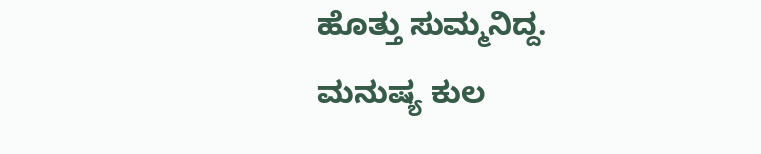ಹೊತ್ತು ಸುಮ್ಮನಿದ್ದ. ಮನುಷ್ಯ ಕುಲ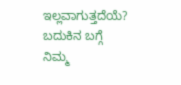ಇಲ್ಲವಾಗುತ್ತದೆಯೆ? ಬದುಕಿನ ಬಗ್ಗೆ ನಿಮ್ಮ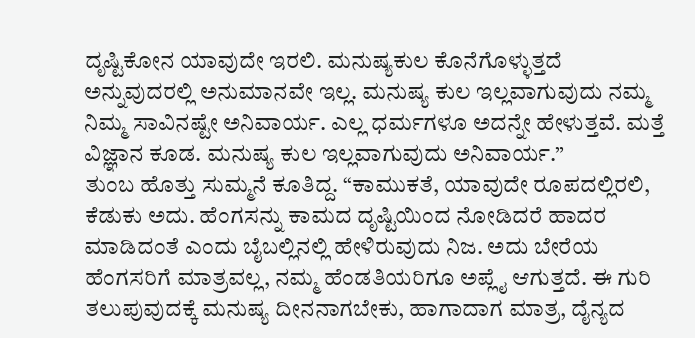ದೃಷ್ಟಿಕೋನ ಯಾವುದೇ ಇರಲಿ. ಮನುಷ್ಯಕುಲ ಕೊನೆಗೊಳ್ಳುತ್ತದೆ ಅನ್ನುವುದರಲ್ಲಿ ಅನುಮಾನವೇ ಇಲ್ಲ. ಮನುಷ್ಯ ಕುಲ ಇಲ್ಲವಾಗುವುದು ನಮ್ಮ ನಿಮ್ಮ ಸಾವಿನಷ್ಟೇ ಅನಿವಾರ್ಯ. ಎಲ್ಲ ಧರ್ಮಗಳೂ ಅದನ್ನೇ ಹೇಳುತ್ತವೆ. ಮತ್ತೆ ವಿಜ್ಞಾನ ಕೂಡ. ಮನುಷ್ಯ ಕುಲ ಇಲ್ಲವಾಗುವುದು ಅನಿವಾರ್ಯ.”
ತುಂಬ ಹೊತ್ತು ಸುಮ್ಮನೆ ಕೂತಿದ್ದ. “ಕಾಮುಕತೆ, ಯಾವುದೇ ರೂಪದಲ್ಲಿರಲಿ, ಕೆಡುಕು ಅದು. ಹೆಂಗಸನ್ನು ಕಾಮದ ದೃಷ್ಟಿಯಿಂದ ನೋಡಿದರೆ ಹಾದರ ಮಾಡಿದಂತೆ ಎಂದು ಬೈಬಲ್ಲಿನಲ್ಲಿ ಹೇಳಿರುವುದು ನಿಜ. ಅದು ಬೇರೆಯ ಹೆಂಗಸರಿಗೆ ಮಾತ್ರವಲ್ಲ, ನಮ್ಮ ಹೆಂಡತಿಯರಿಗೂ ಅಪ್ಲೈ ಆಗುತ್ತದೆ. ಈ ಗುರಿ ತಲುಪುವುದಕ್ಕೆ ಮನುಷ್ಯ ದೀನನಾಗಬೇಕು, ಹಾಗಾದಾಗ ಮಾತ್ರ, ದೈನ್ಯದ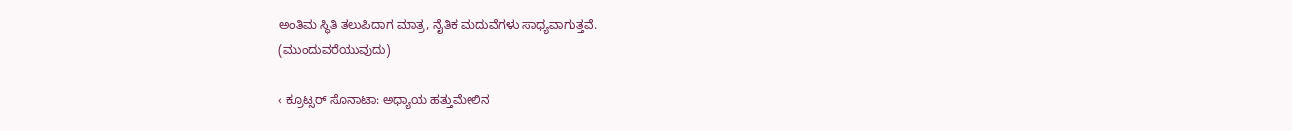ಅಂತಿಮ ಸ್ಥಿತಿ ತಲುಪಿದಾಗ ಮಾತ್ರ, ನೈತಿಕ ಮದುವೆಗಳು ಸಾಧ್ಯವಾಗುತ್ತವೆ.
(ಮುಂದುವರೆಯುವುದು)

‹ ಕ್ರೂಟ್ಸರ್ ಸೊನಾಟಾ: ಅಧ್ಯಾಯ ಹತ್ತುಮೇಲಿನ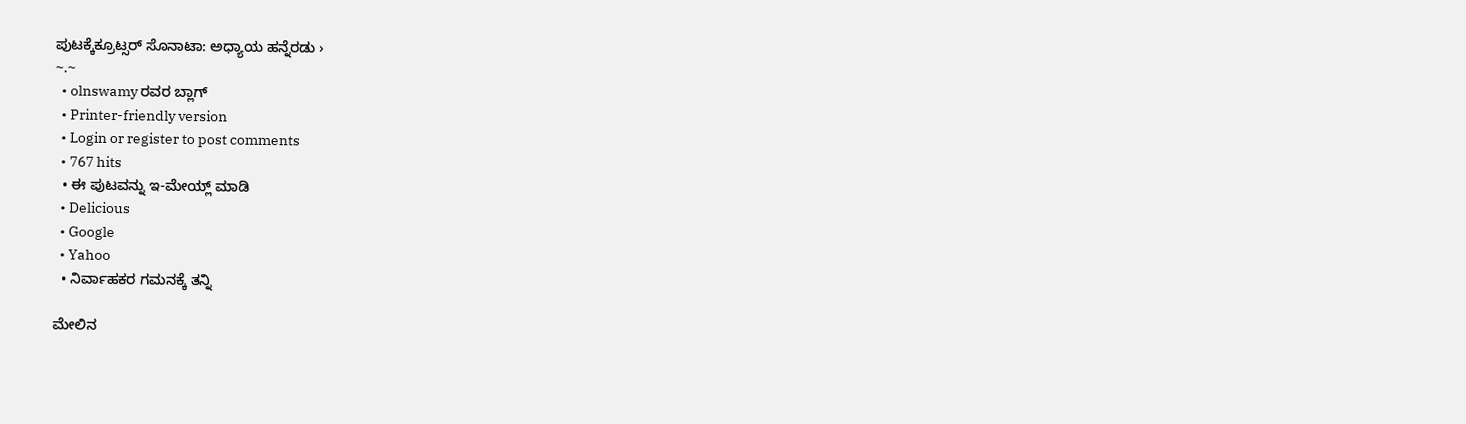ಪುಟಕ್ಕೆಕ್ರೂಟ್ಸರ್ ಸೊನಾಟಾ: ಅಧ್ಯಾಯ ಹನ್ನೆರಡು ›
~.~
  • olnswamy ರವರ ಬ್ಲಾಗ್
  • Printer-friendly version
  • Login or register to post comments
  • 767 hits
  • ಈ ಪುಟವನ್ನು ಇ-ಮೇಯ್ಲ್ ಮಾಡಿ
  • Delicious
  • Google
  • Yahoo
  • ನಿರ್ವಾಹಕರ ಗಮನಕ್ಕೆ ತನ್ನಿ

ಮೇಲಿನ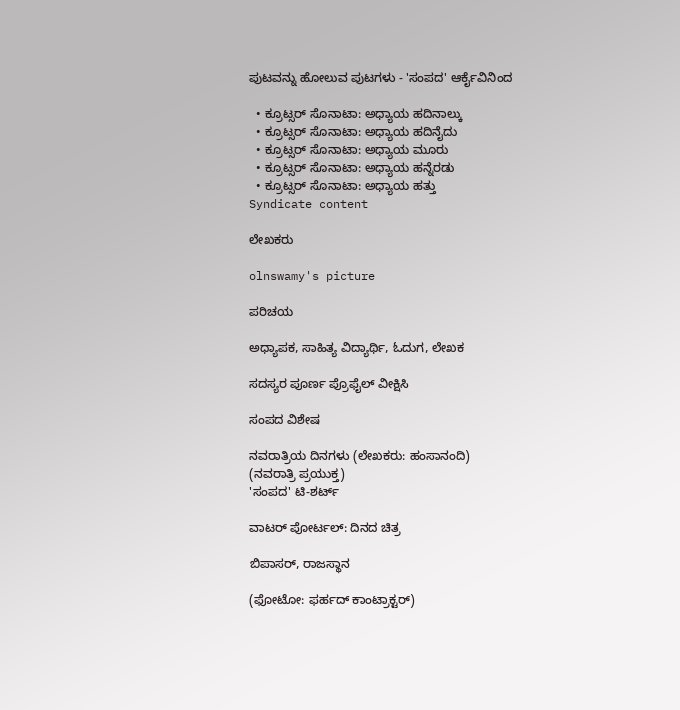ಪುಟವನ್ನು ಹೋಲುವ ಪುಟಗಳು - 'ಸಂಪದ' ಆರ್ಕೈವಿನಿಂದ

  • ಕ್ರೂಟ್ಸರ್ ಸೊನಾಟಾ: ಅಧ್ಯಾಯ ಹದಿನಾಲ್ಕು
  • ಕ್ರೂಟ್ಸರ್ ಸೊನಾಟಾ: ಅಧ್ಯಾಯ ಹದಿನೈದು
  • ಕ್ರೂಟ್ಸರ್ ಸೊನಾಟಾ: ಅಧ್ಯಾಯ ಮೂರು
  • ಕ್ರೂಟ್ಸರ್ ಸೊನಾಟಾ: ಅಧ್ಯಾಯ ಹನ್ನೆರಡು
  • ಕ್ರೂಟ್ಸರ್ ಸೊನಾಟಾ: ಅಧ್ಯಾಯ ಹತ್ತು
Syndicate content

ಲೇಖಕರು

olnswamy's picture

ಪರಿಚಯ

ಅಧ್ಯಾಪಕ, ಸಾಹಿತ್ಯ ವಿದ್ಯಾರ್ಥಿ, ಓದುಗ, ಲೇಖಕ

ಸದಸ್ಯರ ಪೂರ್ಣ ಪ್ರೊಫೈಲ್ ವೀಕ್ಷಿಸಿ

ಸಂಪದ ವಿಶೇಷ

ನವರಾತ್ರಿಯ ದಿನಗಳು (ಲೇಖಕರು: ಹಂಸಾನಂದಿ)
(ನವರಾತ್ರಿ ಪ್ರಯುಕ್ತ)
'ಸಂಪದ' ಟಿ-ಶರ್ಟ್

ವಾಟರ್ ಪೋರ್ಟಲ್: ದಿನದ ಚಿತ್ರ

ಬಿಪಾಸರ್, ರಾಜಸ್ಥಾನ

(ಫೋಟೋ: ಫರ್ಹದ್ ಕಾಂಟ್ರಾಕ್ಟರ್)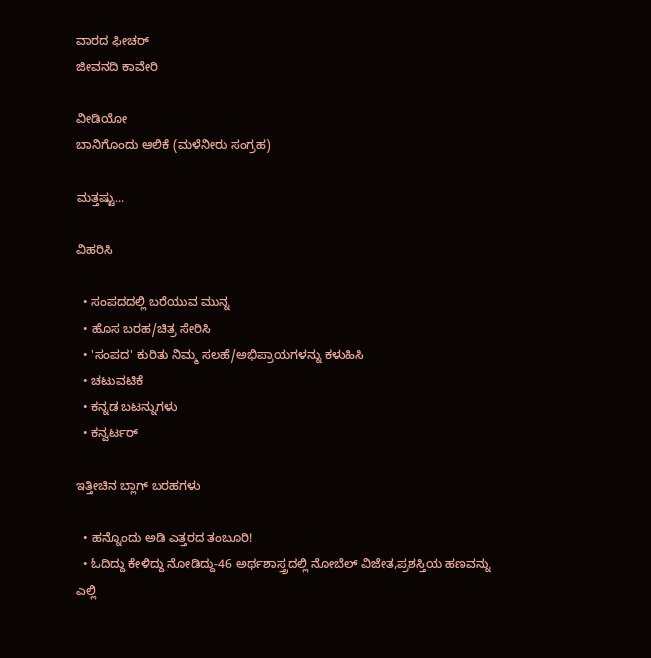ವಾರದ ಫೀಚರ್
ಜೀವನದಿ ಕಾವೇರಿ

ವೀಡಿಯೋ
ಬಾನಿಗೊಂದು ಆಲಿಕೆ (ಮಳೆನೀರು ಸಂಗ್ರಹ)

ಮತ್ತಷ್ಟು...

ವಿಹರಿಸಿ

  • ಸಂಪದದಲ್ಲಿ ಬರೆಯುವ ಮುನ್ನ
  • ಹೊಸ ಬರಹ/ಚಿತ್ರ ಸೇರಿಸಿ
  • 'ಸಂಪದ' ಕುರಿತು ನಿಮ್ಮ ಸಲಹೆ/ಅಭಿಪ್ರಾಯಗಳನ್ನು ಕಳುಹಿಸಿ
  • ಚಟುವಟಿಕೆ
  • ಕನ್ನಡ ಬಟನ್ನುಗಳು
  • ಕನ್ವರ್ಟರ್

ಇತ್ತೀಚಿನ ಬ್ಲಾಗ್ ಬರಹಗಳು

  • ಹನ್ನೊಂದು ಅಡಿ ಎತ್ತರದ ತಂಬೂರಿ!
  • ಓದಿದ್ದು ಕೇಳಿದ್ದು ನೋಡಿದ್ದು-46 ಅರ್ಥಶಾಸ್ತ್ರದಲ್ಲಿ ನೋಬೆಲ್ ವಿಜೇತ,ಪ್ರಶಸ್ತಿಯ ಹಣವನ್ನು ಎಲ್ಲಿ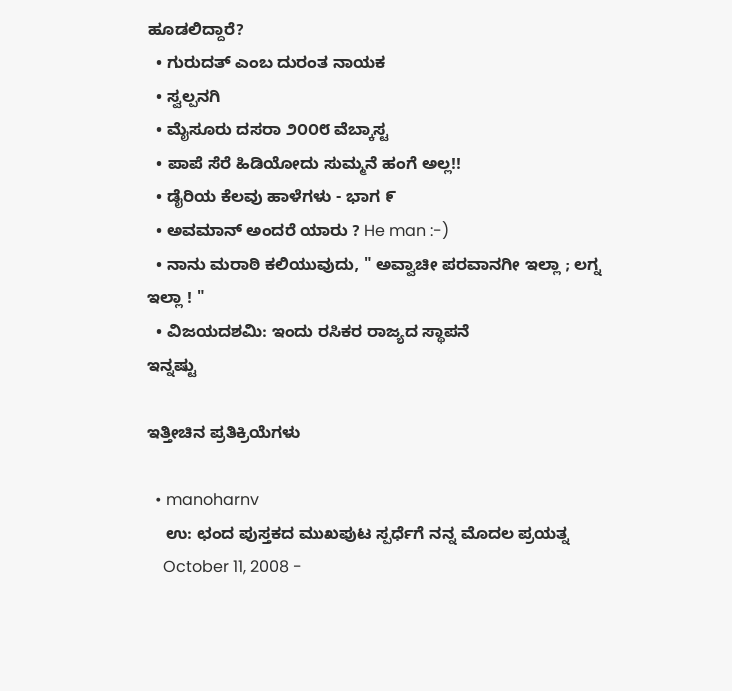ಹೂಡಲಿದ್ದಾರೆ?
  • ಗುರುದತ್ ಎಂಬ ದುರಂತ ನಾಯಕ
  • ಸ್ವಲ್ಪನಗಿ
  • ಮೈಸೂರು ದಸರಾ ೨೦೦೮ ವೆಬ್ಕಾಸ್ಟ
  • ಪಾಪೆ ಸೆರೆ ಹಿಡಿಯೋದು ಸುಮ್ಮನೆ ಹಂಗೆ ಅಲ್ಲ!!
  • ಡೈರಿಯ ಕೆಲವು ಹಾಳೆಗಳು - ಭಾಗ ೯
  • ಅವಮಾನ್ ಅಂದರೆ ಯಾರು ? He man :-)
  • ನಾನು ಮರಾಠಿ ಕಲಿಯುವುದು, " ಅವ್ವಾಚೀ ಪರವಾನಗೀ ಇಲ್ಲಾ ; ಲಗ್ನ ಇಲ್ಲಾ ! "
  • ವಿಜಯದಶಮಿ: ಇಂದು ರಸಿಕರ ರಾಜ್ಯದ ಸ್ಥಾಪನೆ
ಇನ್ನಷ್ಟು

ಇತ್ತೀಚಿನ ಪ್ರತಿಕ್ರಿಯೆಗಳು

  • manoharnv
    ಉ: ಛಂದ ಪುಸ್ತಕದ ಮುಖಪುಟ ಸ್ಪರ್ಧೆಗೆ ನನ್ನ ಮೊದಲ ಪ್ರಯತ್ನ
    October 11, 2008 -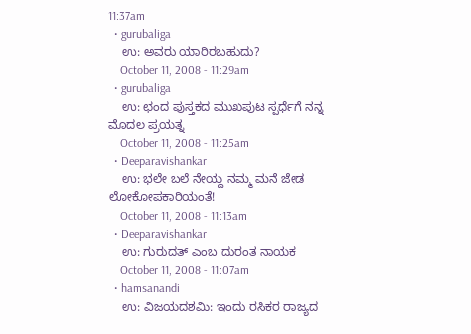11:37am
  • gurubaliga
    ಉ: ಅವರು ಯಾರಿರಬಹುದು?
    October 11, 2008 - 11:29am
  • gurubaliga
    ಉ: ಛಂದ ಪುಸ್ತಕದ ಮುಖಪುಟ ಸ್ಪರ್ಧೆಗೆ ನನ್ನ ಮೊದಲ ಪ್ರಯತ್ನ
    October 11, 2008 - 11:25am
  • Deeparavishankar
    ಉ: ಭಲೇ ಬಲೆ ನೇಯ್ದ ನಮ್ಮ ಮನೆ ಜೇಡ ಲೋಕೋಪಕಾರಿಯಂತೆ!
    October 11, 2008 - 11:13am
  • Deeparavishankar
    ಉ: ಗುರುದತ್ ಎಂಬ ದುರಂತ ನಾಯಕ
    October 11, 2008 - 11:07am
  • hamsanandi
    ಉ: ವಿಜಯದಶಮಿ: ಇಂದು ರಸಿಕರ ರಾಜ್ಯದ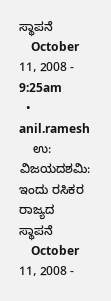ಸ್ಥಾಪನೆ
    October 11, 2008 - 9:25am
  • anil.ramesh
    ಉ: ವಿಜಯದಶಮಿ: ಇಂದು ರಸಿಕರ ರಾಜ್ಯದ ಸ್ಥಾಪನೆ
    October 11, 2008 -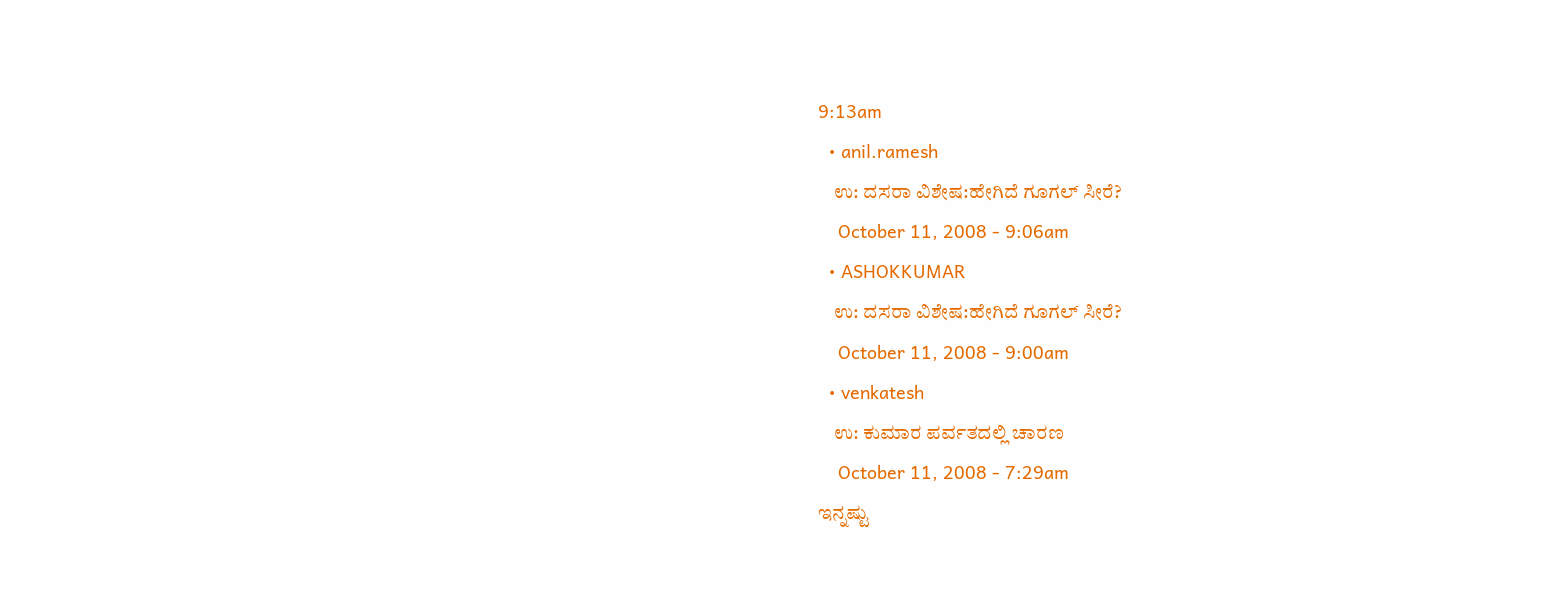9:13am
  • anil.ramesh
    ಉ: ದಸರಾ ವಿಶೇಷ:ಹೇಗಿದೆ ಗೂಗಲ್ ಸೀರೆ?
    October 11, 2008 - 9:06am
  • ASHOKKUMAR
    ಉ: ದಸರಾ ವಿಶೇಷ:ಹೇಗಿದೆ ಗೂಗಲ್ ಸೀರೆ?
    October 11, 2008 - 9:00am
  • venkatesh
    ಉ: ಕುಮಾರ ಪರ್ವತದಲ್ಲಿ ಚಾರಣ
    October 11, 2008 - 7:29am
ಇನ್ನಷ್ಟು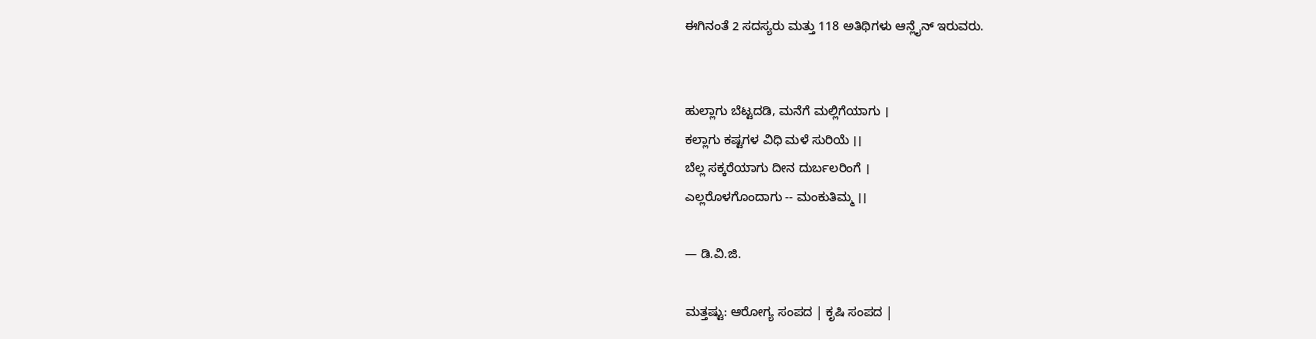ಈಗಿನಂತೆ 2 ಸದಸ್ಯರು ಮತ್ತು 118 ಅತಿಥಿಗಳು ಆನ್ಲೈನ್ ಇರುವರು.


ಹುಲ್ಲಾಗು ಬೆಟ್ಟದಡಿ, ಮನೆಗೆ ಮಲ್ಲಿಗೆಯಾಗು ।
ಕಲ್ಲಾಗು ಕಷ್ಟಗಳ ವಿಧಿ ಮಳೆ ಸುರಿಯೆ ।।
ಬೆಲ್ಲ ಸಕ್ಕರೆಯಾಗು ದೀನ ದುರ್ಬಲರಿಂಗೆ ।
ಎಲ್ಲರೊಳಗೊಂದಾಗು -- ಮಂಕುತಿಮ್ಮ ।।

— ಡಿ.ವಿ.ಜಿ.

ಮತ್ತಷ್ಟು: ಆರೋಗ್ಯ ಸಂಪದ | ಕೃಷಿ ಸಂಪದ |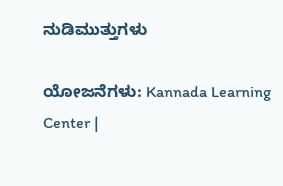ನುಡಿಮುತ್ತುಗಳು

ಯೋಜನೆಗಳು: Kannada Learning Center |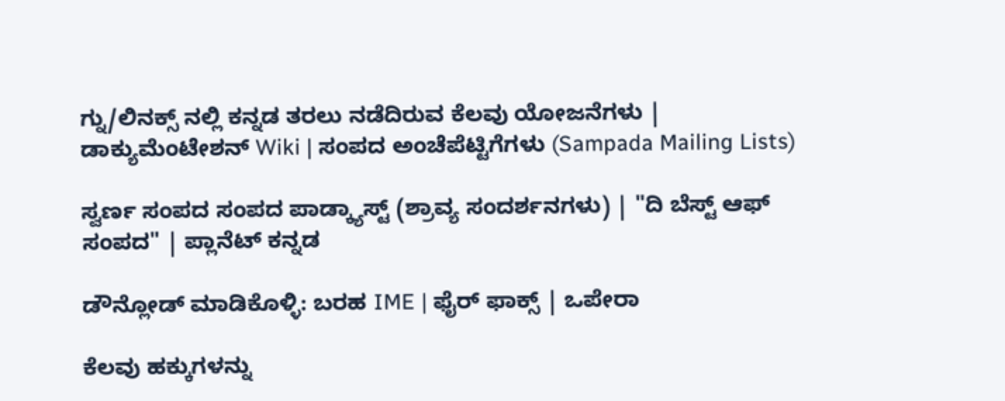ಗ್ನು/ಲಿನಕ್ಸ್ ನಲ್ಲಿ ಕನ್ನಡ ತರಲು ನಡೆದಿರುವ ಕೆಲವು ಯೋಜನೆಗಳು | ಡಾಕ್ಯುಮೆಂಟೇಶನ್ Wiki | ಸಂಪದ ಅಂಚೆಪೆಟ್ಟಿಗೆಗಳು (Sampada Mailing Lists)

ಸ್ವರ್ಣ ಸಂಪದ ಸಂಪದ ಪಾಡ್ಕ್ಯಾಸ್ಟ್ (ಶ್ರಾವ್ಯ ಸಂದರ್ಶನಗಳು) | "ದಿ ಬೆಸ್ಟ್ ಆಫ್ ಸಂಪದ" | ಪ್ಲಾನೆಟ್ ಕನ್ನಡ

ಡೌನ್ಲೋಡ್ ಮಾಡಿಕೊಳ್ಳಿ: ಬರಹ IME | ಫೈರ್ ಫಾಕ್ಸ್ | ಒಪೇರಾ

ಕೆಲವು ಹಕ್ಕುಗಳನ್ನು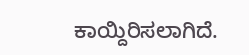ಕಾಯ್ದಿರಿಸಲಾಗಿದೆ.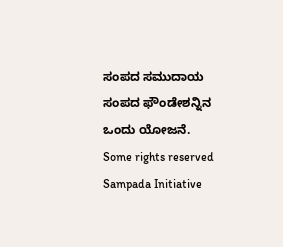ಸಂಪದ ಸಮುದಾಯ ಸಂಪದ ಫೌಂಡೇಶನ್ನಿನ ಒಂದು ಯೋಜನೆ.
Some rights reserved Sampada Initiative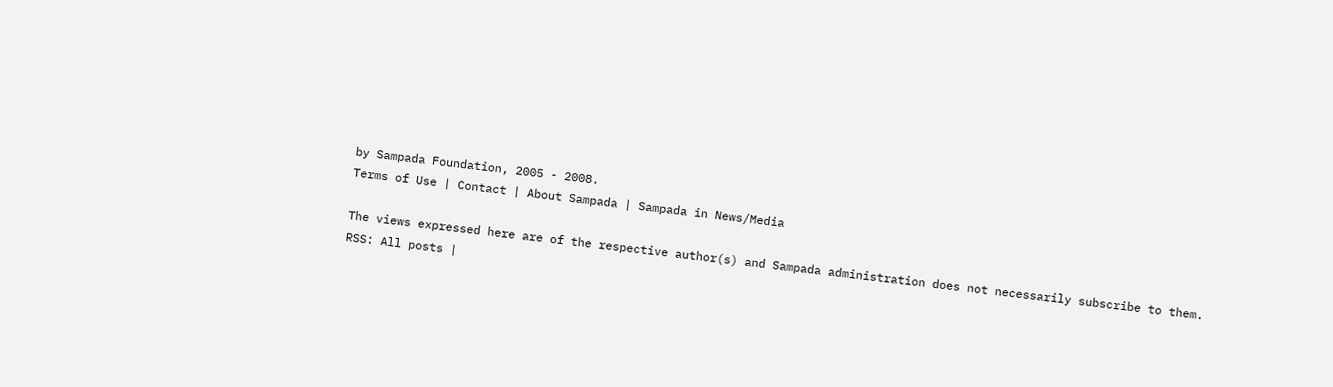by Sampada Foundation, 2005 - 2008.
Terms of Use | Contact | About Sampada | Sampada in News/Media

The views expressed here are of the respective author(s) and Sampada administration does not necessarily subscribe to them.
RSS: All posts |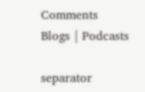Comments
Blogs | Podcasts

separator